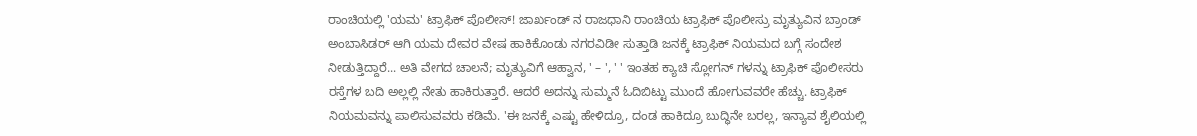ರಾಂಚಿಯಲ್ಲಿ 'ಯಮ' ಟ್ರಾಫಿಕ್ ಪೊಲೀಸ್! ಜಾರ್ಖಂಡ್ ನ ರಾಜಧಾನಿ ರಾಂಚಿಯ ಟ್ರಾಫಿಕ್ ಪೊಲೀಸ್ರು ಮೃತ್ಯುವಿನ ಬ್ರಾಂಡ್ ಅಂಬಾಸಿಡರ್ ಆಗಿ ಯಮ ದೇವರ ವೇಷ ಹಾಕಿಕೊಂಡು ನಗರವಿಡೀ ಸುತ್ತಾಡಿ ಜನಕ್ಕೆ ಟ್ರಾಫಿಕ್ ನಿಯಮದ ಬಗ್ಗೆ ಸಂದೇಶ ನೀಡುತ್ತಿದ್ದಾರೆ... ಅತಿ ವೇಗದ ಚಾಲನೆ; ಮೃತ್ಯುವಿಗೆ ಆಹ್ವಾನ, ' – ', ' ' ಇಂತಹ ಕ್ಯಾಚಿ ಸ್ಲೋಗನ್ ಗಳನ್ನು ಟ್ರಾಫಿಕ್ ಪೊಲೀಸರು ರಸ್ತೆಗಳ ಬದಿ ಅಲ್ಲಲ್ಲಿ ನೇತು ಹಾಕಿರುತ್ತಾರೆ. ಆದರೆ ಅದನ್ನು ಸುಮ್ಮನೆ ಓದಿಬಿಟ್ಟು ಮುಂದೆ ಹೋಗುವವರೇ ಹೆಚ್ಚು. ಟ್ರಾಫಿಕ್ ನಿಯಮವನ್ನು ಪಾಲಿಸುವವರು ಕಡಿಮೆ. 'ಈ ಜನಕ್ಕೆ ಎಷ್ಟು ಹೇಳಿದ್ರೂ, ದಂಡ ಹಾಕಿದ್ರೂ ಬುದ್ಧಿನೇ ಬರಲ್ಲ, ಇನ್ಯಾವ ಶೈಲಿಯಲ್ಲಿ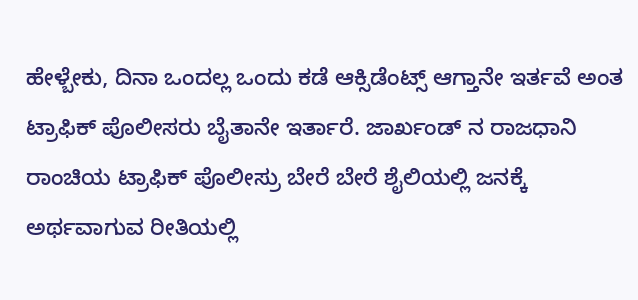ಹೇಳ್ಬೇಕು, ದಿನಾ ಒಂದಲ್ಲ ಒಂದು ಕಡೆ ಆಕ್ಸಿಡೆಂಟ್ಸ್ ಆಗ್ತಾನೇ ಇರ್ತವೆ ಅಂತ ಟ್ರಾಫಿಕ್ ಪೊಲೀಸರು ಬೈತಾನೇ ಇರ್ತಾರೆ. ಜಾರ್ಖಂಡ್ ನ ರಾಜಧಾನಿ ರಾಂಚಿಯ ಟ್ರಾಫಿಕ್ ಪೊಲೀಸ್ರು ಬೇರೆ ಬೇರೆ ಶೈಲಿಯಲ್ಲಿ ಜನಕ್ಕೆ ಅರ್ಥವಾಗುವ ರೀತಿಯಲ್ಲಿ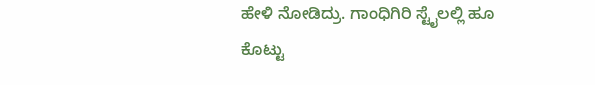ಹೇಳಿ ನೋಡಿದ್ರು. ಗಾಂಧಿಗಿರಿ ಸ್ಟೈಲಲ್ಲಿ ಹೂ ಕೊಟ್ಟು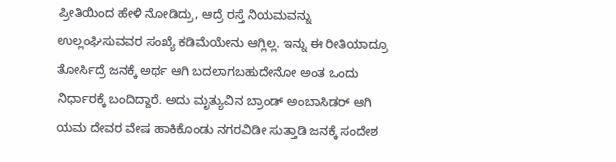ಪ್ರೀತಿಯಿಂದ ಹೇಳಿ ನೋಡಿದ್ರು, ಆದ್ರೆ ರಸ್ತೆ ನಿಯಮವನ್ನು ಉಲ್ಲಂಘಿಸುವವರ ಸಂಖ್ಯೆ ಕಡಿಮೆಯೇನು ಆಗ್ಲಿಲ್ಲ. ಇನ್ನು ಈ ರೀತಿಯಾದ್ರೂ ತೋರ್ಸಿದ್ರೆ ಜನಕ್ಕೆ ಅರ್ಥ ಆಗಿ ಬದಲಾಗಬಹುದೇನೋ ಅಂತ ಒಂದು ನಿರ್ಧಾರಕ್ಕೆ ಬಂದಿದ್ದಾರೆ. ಅದು ಮೃತ್ಯುವಿನ ಬ್ರಾಂಡ್ ಅಂಬಾಸಿಡರ್ ಆಗಿ ಯಮ ದೇವರ ವೇಷ ಹಾಕಿಕೊಂಡು ನಗರವಿಡೀ ಸುತ್ತಾಡಿ ಜನಕ್ಕೆ ಸಂದೇಶ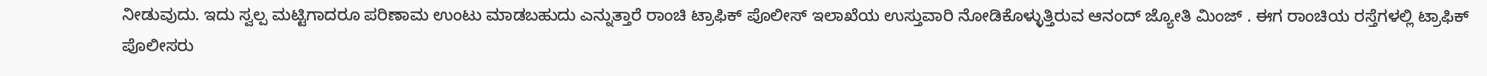ನೀಡುವುದು. ಇದು ಸ್ವಲ್ಪ ಮಟ್ಟಿಗಾದರೂ ಪರಿಣಾಮ ಉಂಟು ಮಾಡಬಹುದು ಎನ್ನುತ್ತಾರೆ ರಾಂಚಿ ಟ್ರಾಫಿಕ್ ಪೊಲೀಸ್ ಇಲಾಖೆಯ ಉಸ್ತುವಾರಿ ನೋಡಿಕೊಳ್ಳುತ್ತಿರುವ ಆನಂದ್ ಜ್ಯೋತಿ ಮಿಂಜ್ . ಈಗ ರಾಂಚಿಯ ರಸ್ತೆಗಳಲ್ಲಿ ಟ್ರಾಫಿಕ್ ಪೊಲೀಸರು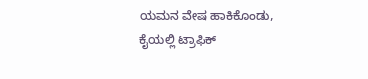ಯಮನ ವೇಷ ಹಾಕಿಕೊಂಡು, ಕೈಯಲ್ಲಿ ಟ್ರಾಫಿಕ್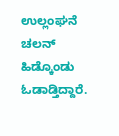ಉಲ್ಲಂಘನೆ ಚಲನ್ ಹಿಡ್ಕೊಂಡು ಓಡಾಡ್ತಿದ್ದಾರೆ.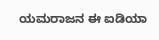ಯಮರಾಜನ ಈ ಐಡಿಯಾ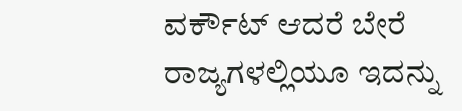ವರ್ಕೌಟ್ ಆದರೆ ಬೇರೆ ರಾಜ್ಯಗಳಲ್ಲಿಯೂ ಇದನ್ನು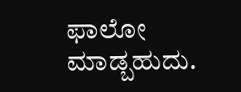ಫಾಲೋ ಮಾಡ್ಬಹುದು.